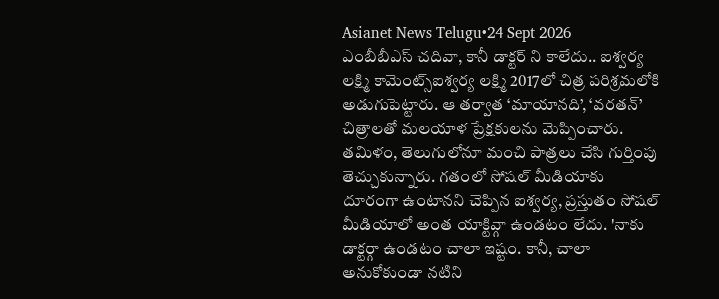Asianet News Telugu•24 Sept 2026
ఎంబీబీఎస్ చదివా, కానీ డాక్టర్ ని కాలేదు.. ఐశ్వర్య లక్ష్మి కామెంట్స్ఐశ్వర్య లక్ష్మి 2017లో చిత్ర పరిశ్రమలోకి అడుగుపెట్టారు. ఆ తర్వాత ‘మాయానది’, ‘వరతన్’ చిత్రాలతో మలయాళ ప్రేక్షకులను మెప్పించారు. తమిళం, తెలుగులోనూ మంచి పాత్రలు చేసి గుర్తింపు తెచ్చుకున్నారు. గతంలో సోషల్ మీడియాకు దూరంగా ఉంటానని చెప్పిన ఐశ్వర్య, ప్రస్తుతం సోషల్ మీడియాలో అంత యాక్టివ్గా ఉండటం లేదు. 'నాకు డాక్టర్గా ఉండటం చాలా ఇష్టం. కానీ, చాలా అనుకోకుండా నటిని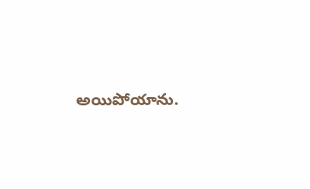అయిపోయాను.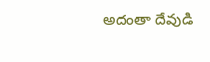అదంతా దేవుడి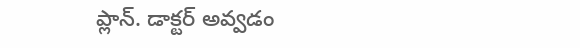ప్లాన్. డాక్టర్ అవ్వడం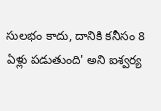సులభం కాదు, దానికి కనీసం 8 ఏళ్లు పడుతుంది' అని ఐశ్వర్య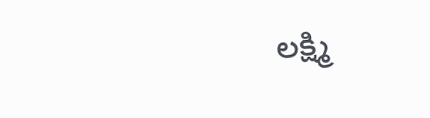లక్ష్మి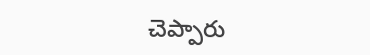చెప్పారు